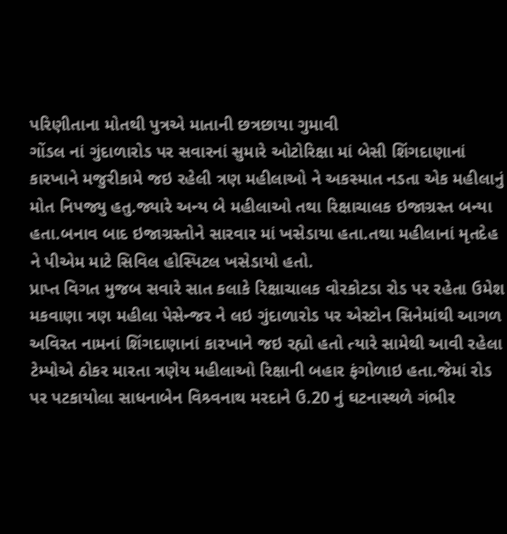પરિણીતાના મોતથી પુત્રએ માતાની છત્રછાયા ગુમાવી
ગોંડલ નાં ગુંદાળારોડ પર સવારનાં સુમારે ઓટોરિક્ષા માં બેસી શિંગદાણાનાં કારખાને મજુરીકામે જઇ રહેલી ત્રણ મહીલાઓ ને અકસ્માત નડતા એક મહીલાનું મોત નિપજ્યુ હતુ.જ્યારે અન્ય બે મહીલાઓ તથા રિક્ષાચાલક ઇજાગ્રસ્ત બન્યા હતા.બનાવ બાદ ઇજાગ્રસ્તોને સારવાર માં ખસેડાયા હતા.તથા મહીલાનાં મૃતદેહ ને પીએમ માટે સિવિલ હોસ્પિટલ ખસેડાયો હતો.
પ્રાપ્ત વિગત મુજબ સવારે સાત કલાકે રિક્ષાચાલક વોરકોટડા રોડ પર રહેતા ઉમેશ મકવાણા ત્રણ મહીલા પેસેન્જર ને લઇ ગુંદાળારોડ પર એસ્ટોન સિનેમાંથી આગળ અવિરત નામનાં શિંગદાણાનાં કારખાને જઇ રહ્યો હતો ત્યારે સામેથી આવી રહેલા ટેમ્પોએ ઠોકર મારતા ત્રણેય મહીલાઓ રિક્ષાની બહાર ફંગોળાઇ હતા.જેમાં રોડ પર પટકાયોલા સાધનાબેન વિશ્ર્વનાથ મરદાને ઉ.20 નું ઘટનાસ્થળે ગંભીર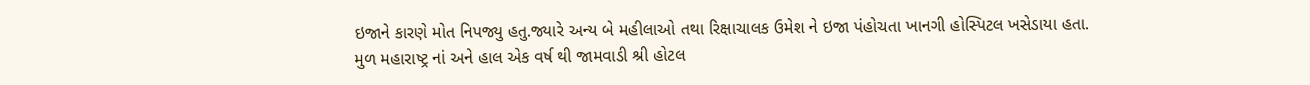ઇજાને કારણે મોત નિપજ્યુ હતુ.જ્યારે અન્ય બે મહીલાઓ તથા રિક્ષાચાલક ઉમેશ ને ઇજા પંહોચતા ખાનગી હોસ્પિટલ ખસેડાયા હતા.
મુળ મહારાષ્ટ્ર નાં અને હાલ એક વર્ષ થી જામવાડી શ્રી હોટલ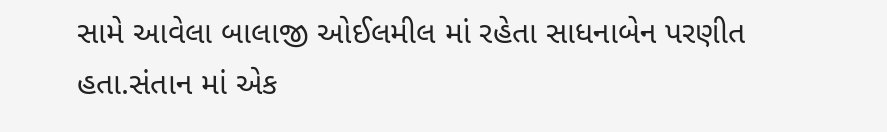સામે આવેલા બાલાજી ઓઈલમીલ માં રહેતા સાધનાબેન પરણીત હતા.સંતાન માં એક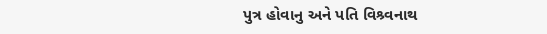પુત્ર હોવાનુ અને પતિ વિશ્ર્વનાથ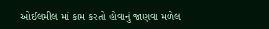ઓઈલમીલ માં કામ કરતો હોવાનું જાણવા મળેલ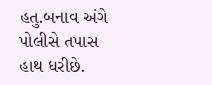હતુ.બનાવ અંગે પોલીસે તપાસ હાથ ધરીછે.